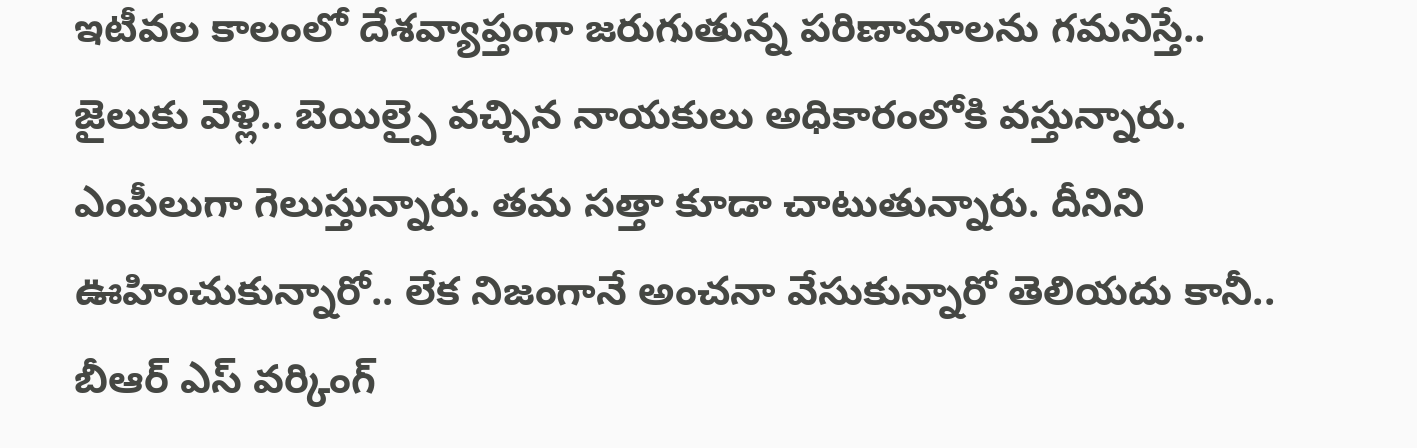ఇటీవల కాలంలో దేశవ్యాప్తంగా జరుగుతున్న పరిణామాలను గమనిస్తే.. జైలుకు వెళ్లి.. బెయిల్పై వచ్చిన నాయకులు అధికారంలోకి వస్తున్నారు. ఎంపీలుగా గెలుస్తున్నారు. తమ సత్తా కూడా చాటుతున్నారు. దీనిని ఊహించుకున్నారో.. లేక నిజంగానే అంచనా వేసుకున్నారో తెలియదు కానీ.. బీఆర్ ఎస్ వర్కింగ్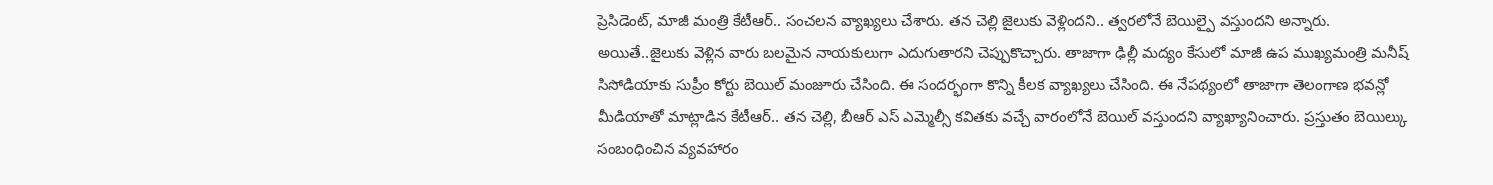ప్రెసిడెంట్, మాజీ మంత్రి కేటీఆర్.. సంచలన వ్యాఖ్యలు చేశారు. తన చెల్లి జైలుకు వెళ్లిందని.. త్వరలోనే బెయిల్పై వస్తుందని అన్నారు.
అయితే..జైలుకు వెళ్లిన వారు బలమైన నాయకులుగా ఎదుగుతారని చెప్పుకొచ్చారు. తాజాగా ఢిల్లీ మద్యం కేసులో మాజీ ఉప ముఖ్యమంత్రి మనీష్ సిసోడియాకు సుప్రీం కోర్టు బెయిల్ మంజూరు చేసింది. ఈ సందర్భంగా కొన్ని కీలక వ్యాఖ్యలు చేసింది. ఈ నేపథ్యంలో తాజాగా తెలంగాణ భవన్లో మీడియాతో మాట్లాడిన కేటీఆర్.. తన చెల్లి, బీఆర్ ఎస్ ఎమ్మెల్సీ కవితకు వచ్చే వారంలోనే బెయిల్ వస్తుందని వ్యాఖ్యానించారు. ప్రస్తుతం బెయిల్కు సంబంధించిన వ్యవహారం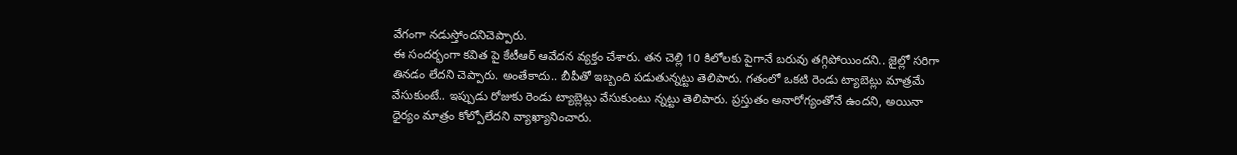వేగంగా నడుస్తోందనిచెప్పారు.
ఈ సందర్భంగా కవిత పై కేటీఆర్ ఆవేదన వ్యక్తం చేశారు. తన చెల్లి 10 కిలోలకు పైగానే బరువు తగ్గిపోయిందని.. జైల్లో సరిగా తినడం లేదని చెప్పారు. అంతేకాదు.. బీపీతో ఇబ్బంది పడుతున్నట్టు తెలిపారు. గతంలో ఒకటి రెండు ట్యాబెట్లు మాత్రమే వేసుకుంటే.. ఇప్పుడు రోజుకు రెండు ట్యాబ్లెట్లు వేసుకుంటు న్నట్టు తెలిపారు. ప్రస్తుతం అనారోగ్యంతోనే ఉందని, అయినా ధైర్యం మాత్రం కోల్పోలేదని వ్యాఖ్యానించారు.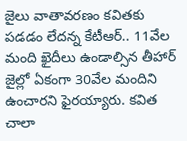జైలు వాతావరణం కవితకు పడడం లేదన్న కేటీఆర్.. 11వేల మంది ఖైదీలు ఉండాల్సిన తీహార్ జైల్లో ఏకంగా 30వేల మందిని ఉంచారని ఫైరయ్యారు. కవిత చాలా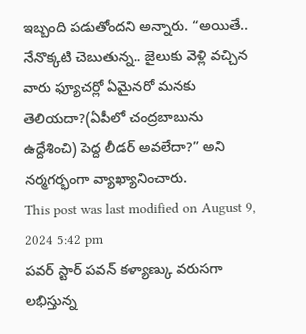ఇబ్బంది పడుతోందని అన్నారు. “అయితే.. నేనొక్కటి చెబుతున్న.. జైలుకు వెళ్లి వచ్చిన వారు ఫ్యూచర్లో ఏమైనరో మనకు తెలియదా?(ఏపీలో చంద్రబాబును ఉద్దేశించి) పెద్ద లీడర్ అవలేదా?” అని నర్మగర్భంగా వ్యాఖ్యానించారు.
This post was last modified on August 9, 2024 5:42 pm
పవర్ స్టార్ పవన్ కళ్యాణ్కు వరుసగా లభిస్తున్న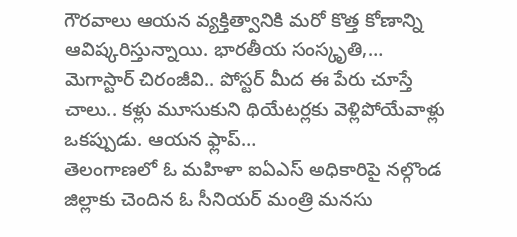గౌరవాలు ఆయన వ్యక్తిత్వానికి మరో కొత్త కోణాన్ని ఆవిష్కరిస్తున్నాయి. భారతీయ సంస్కృతి,…
మెగాస్టార్ చిరంజీవి.. పోస్టర్ మీద ఈ పేరు చూస్తే చాలు.. కళ్లు మూసుకుని థియేటర్లకు వెళ్లిపోయేవాళ్లు ఒకప్పుడు. ఆయన ఫ్లాప్…
తెలంగాణలో ఓ మహిళా ఐఏఎస్ అధికారిపై నల్గొండ జిల్లాకు చెందిన ఓ సీనియర్ మంత్రి మనసు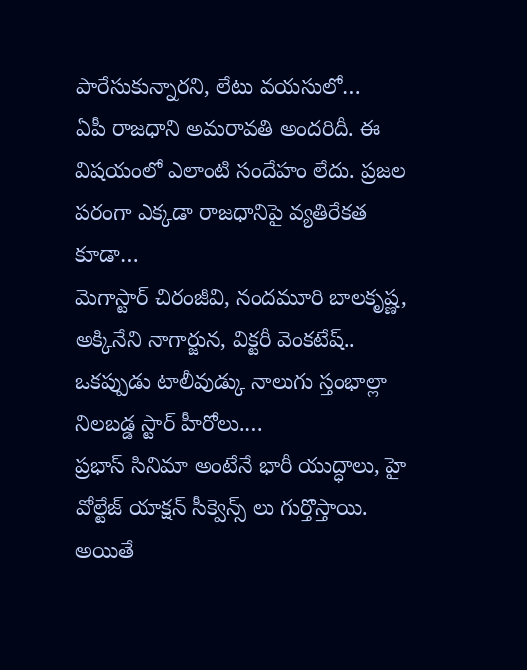పారేసుకున్నారని, లేటు వయసులో…
ఏపీ రాజధాని అమరావతి అందరిదీ. ఈ విషయంలో ఎలాంటి సందేహం లేదు. ప్రజల పరంగా ఎక్కడా రాజధానిపై వ్యతిరేకత కూడా…
మెగాస్టార్ చిరంజీవి, నందమూరి బాలకృష్ణ, అక్కినేని నాగార్జున, విక్టరీ వెంకటేష్.. ఒకప్పుడు టాలీవుడ్కు నాలుగు స్తంభాల్లా నిలబడ్డ స్టార్ హీరోలు.…
ప్రభాస్ సినిమా అంటేనే భారీ యుద్ధాలు, హై వోల్టేజ్ యాక్షన్ సీక్వెన్స్ లు గుర్తొస్తాయి. అయితే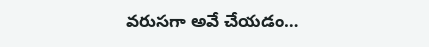వరుసగా అవే చేయడం…